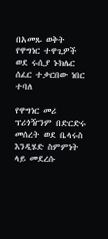በአመጹ ወቅት የዋግነር ተዋጊዎች ወደ ሩሲያ ኑክሌር ሰፈር ተቃርበው ነበር ተባለ

የዋግነር መሪ ፕሪጎዥንም በድርድሩ መሰረት ወደ ቤላሩስ እንዲሄድ ስምምነት ላይ መደረሱ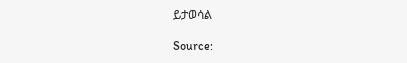ይታወሳል

Source: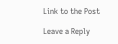Link to the Post

Leave a Reply